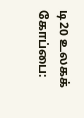டி20 உலகக் கோப்பை: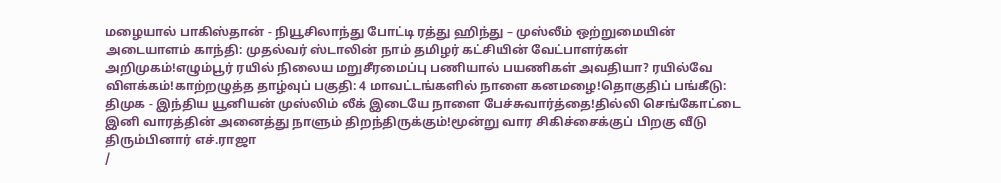மழையால் பாகிஸ்தான் - நியூசிலாந்து போட்டி ரத்து ஹிந்து – முஸ்லீம் ஒற்றுமையின் அடையாளம் காந்தி: முதல்வர் ஸ்டாலின் நாம் தமிழர் கட்சியின் வேட்பாளர்கள் அறிமுகம்!எழும்பூர் ரயில் நிலைய மறுசீரமைப்பு பணியால் பயணிகள் அவதியா? ரயில்வே விளக்கம்!காற்றழுத்த தாழ்வுப் பகுதி: 4 மாவட்டங்களில் நாளை கனமழை!தொகுதிப் பங்கீடு: திமுக - இந்திய யூனியன் முஸ்லிம் லீக் இடையே நாளை பேச்சுவார்த்தை!தில்லி செங்கோட்டை இனி வாரத்தின் அனைத்து நாளும் திறந்திருக்கும்!மூன்று வார சிகிச்சைக்குப் பிறகு வீடு திரும்பினார் எச்.ராஜா
/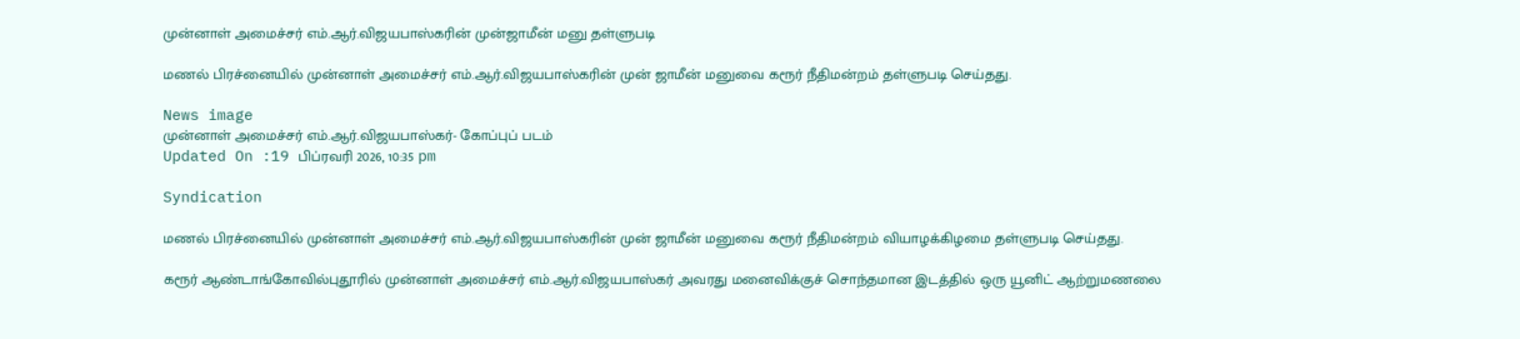முன்னாள் அமைச்சர் எம்.ஆர்.விஜயபாஸ்கரின் முன்ஜாமீன் மனு தள்ளுபடி

மணல் பிரச்னையில் முன்னாள் அமைச்சர் எம்.ஆர்.விஜயபாஸ்கரின் முன் ஜாமீன் மனுவை கரூர் நீதிமன்றம் தள்ளுபடி செய்தது.

News image
முன்னாள் அமைச்சர் எம்.ஆர்.விஜயபாஸ்கர்- கோப்புப் படம்
Updated On :19 பிப்ரவரி 2026, 10:35 pm

Syndication

மணல் பிரச்னையில் முன்னாள் அமைச்சர் எம்.ஆர்.விஜயபாஸ்கரின் முன் ஜாமீன் மனுவை கரூர் நீதிமன்றம் வியாழக்கிழமை தள்ளுபடி செய்தது.

கரூர் ஆண்டாங்கோவில்புதூரில் முன்னாள் அமைச்சர் எம்.ஆர்.விஜயபாஸ்கர் அவரது மனைவிக்குச் சொந்தமான இடத்தில் ஒரு யூனிட் ஆற்றுமணலை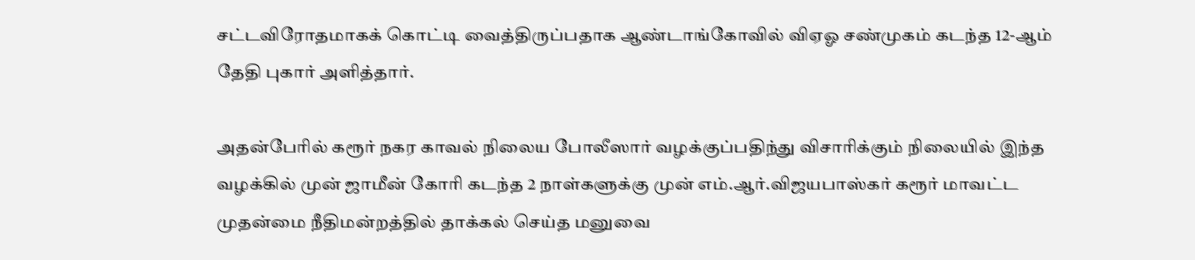சட்டவிரோதமாகக் கொட்டி வைத்திருப்பதாக ஆண்டாங்கோவில் விஏஓ சண்முகம் கடந்த 12-ஆம் தேதி புகார் அளித்தார்.

அதன்பேரில் கரூர் நகர காவல் நிலைய போலீஸார் வழக்குப்பதிந்து விசாரிக்கும் நிலையில் இந்த வழக்கில் முன் ஜாமீன் கோரி கடந்த 2 நாள்களுக்கு முன் எம்.ஆர்.விஜயபாஸ்கர் கரூர் மாவட்ட முதன்மை நீதிமன்றத்தில் தாக்கல் செய்த மனுவை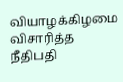வியாழக்கிழமை விசாரித்த நீதிபதி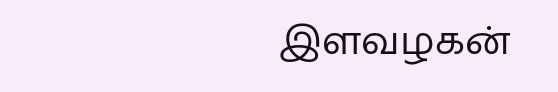இளவழகன்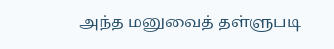அந்த மனுவைத் தள்ளுபடி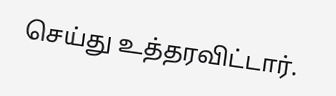செய்து உத்தரவிட்டார்.